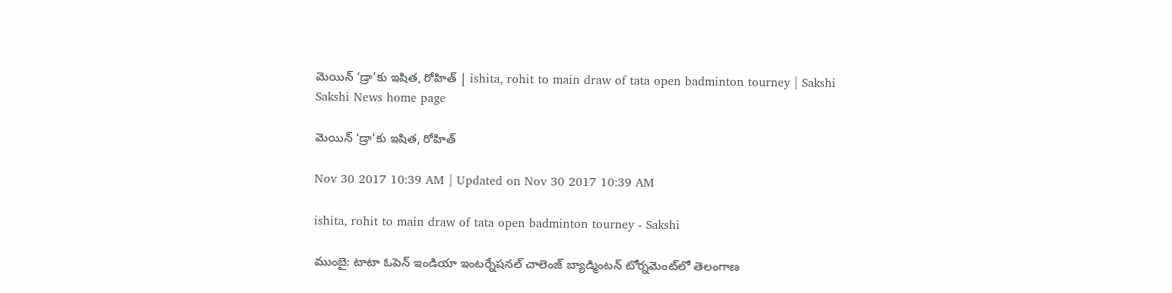మెయిన్‌ ‘డ్రా’కు ఇషిత, రోహిత్‌ | ishita, rohit to main draw of tata open badminton tourney | Sakshi
Sakshi News home page

మెయిన్‌ ‘డ్రా’కు ఇషిత, రోహిత్‌

Nov 30 2017 10:39 AM | Updated on Nov 30 2017 10:39 AM

ishita, rohit to main draw of tata open badminton tourney - Sakshi

ముంబై: టాటా ఓపెన్‌ ఇండియా ఇంటర్నేషనల్‌ చాలెంజ్‌ బ్యాడ్మింటన్‌ టోర్నమెంట్‌లో తెలంగాణ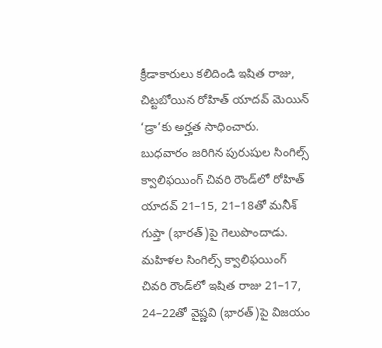క్రీడాకారులు కలిదిండి ఇషిత రాజు, చిట్టబోయిన రోహిత్‌ యాదవ్‌ మెయిన్‌ ‘డ్రా’కు అర్హత సాధించారు. బుధవారం జరిగిన పురుషుల సింగిల్స్‌ క్వాలిఫయింగ్‌ చివరి రౌండ్‌లో రోహిత్‌ యాదవ్‌ 21–15, 21–18తో మనీశ్‌ గుప్తా (భారత్‌)పై గెలుపొందాడు. మహిళల సింగిల్స్‌ క్వాలిఫయింగ్‌ చివరి రౌండ్‌లో ఇషిత రాజు 21–17, 24–22తో వైష్ణవి (భారత్‌)పై విజయం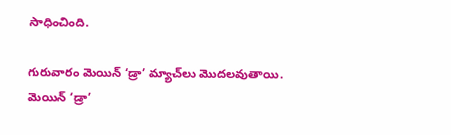సాధించింది.

గురువారం మెయిన్‌ ‘డ్రా’ మ్యాచ్‌లు మొదలవుతాయి. మెయిన్‌ ‘డ్రా’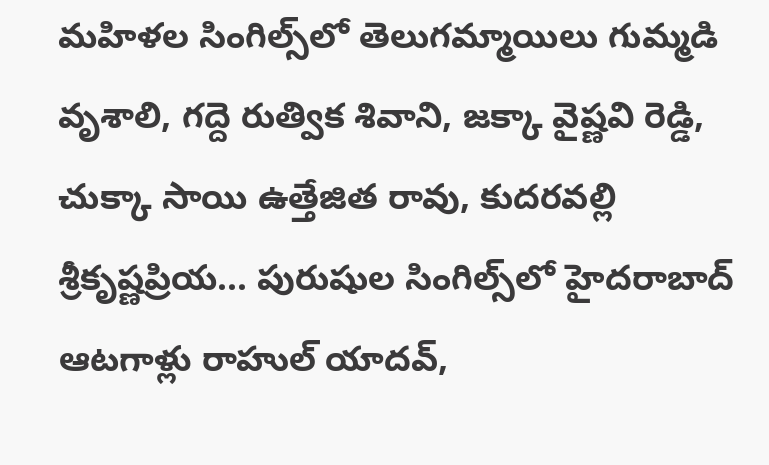మహిళల సింగిల్స్‌లో తెలుగమ్మాయిలు గుమ్మడి వృశాలి, గద్దె రుత్విక శివాని, జక్కా వైష్ణవి రెడ్డి, చుక్కా సాయి ఉత్తేజిత రావు, కుదరవల్లి శ్రీకృష్ణప్రియ... పురుషుల సింగిల్స్‌లో హైదరాబాద్‌ ఆటగాళ్లు రాహుల్‌ యాదవ్,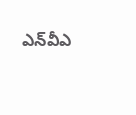ఎన్‌వీఎ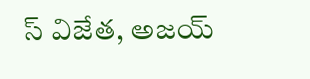స్‌ విజేత, అజయ్‌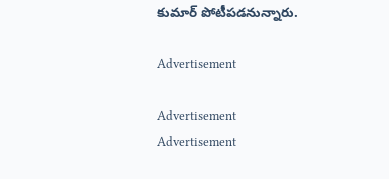కుమార్‌ పోటీపడనున్నారు.

Advertisement

Advertisement
Advertisement